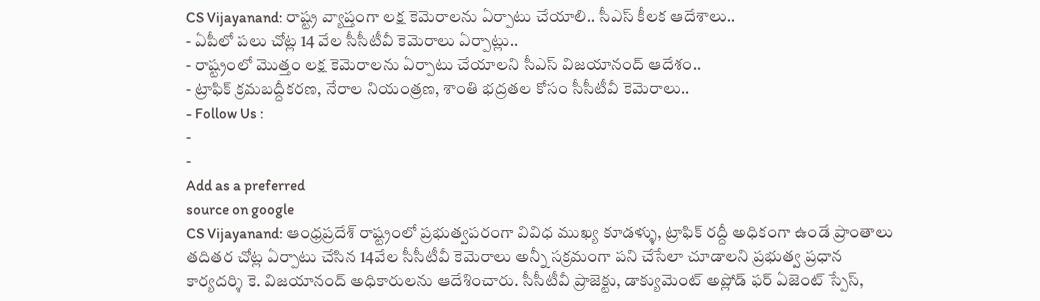CS Vijayanand: రాష్ట్ర వ్యాప్తంగా లక్ష కెమెరాలను ఏర్పాటు చేయాలి.. సీఎస్ కీలక ఆదేశాలు..
- ఏపీలో పలు చోట్ల 14 వేల సీసీటీవీ కెమెరాలు ఏర్పాట్లు..
- రాష్ట్రంలో మొత్తం లక్ష కెమెరాలను ఏర్పాటు చేయాలని సీఎస్ విజయానంద్ ఆదేశం..
- ట్రాఫిక్ క్రమబద్దీకరణ, నేరాల నియంత్రణ, శాంతి భద్రతల కోసం సీసీటీవీ కెమెరాలు..
- Follow Us :
-
-
Add as a preferred
source on google
CS Vijayanand: ఆంధ్రప్రదేశ్ రాష్ట్రంలో ప్రభుత్వపరంగా వివిధ ముఖ్య కూడళ్ళు, ట్రాఫిక్ రద్దీ అధికంగా ఉండే ప్రాంతాలు తదితర చోట్ల ఏర్పాటు చేసిన 14వేల సీసీటీవీ కెమెరాలు అన్నీ సక్రమంగా పని చేసేలా చూడాలని ప్రభుత్వ ప్రధాన కార్యదర్శి కె. విజయానంద్ అధికారులను ఆదేశించారు. సీసీటీవీ ప్రాజెక్టు, డాక్యుమెంట్ అప్లోడ్ ఫర్ ఏజెంట్ స్పేస్,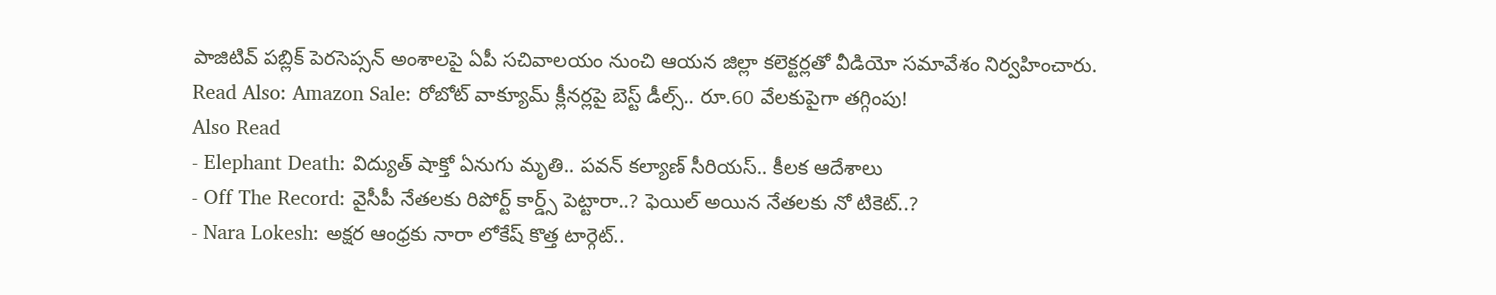పాజిటివ్ పబ్లిక్ పెరసెప్సన్ అంశాలపై ఏపీ సచివాలయం నుంచి ఆయన జిల్లా కలెక్టర్లతో వీడియో సమావేశం నిర్వహించారు.
Read Also: Amazon Sale: రోబోట్ వాక్యూమ్ క్లీనర్లపై బెస్ట్ డీల్స్.. రూ.60 వేలకుపైగా తగ్గింపు!
Also Read
- Elephant Death: విద్యుత్ షాక్తో ఏనుగు మృతి.. పవన్ కల్యాణ్ సీరియస్.. కీలక ఆదేశాలు
- Off The Record: వైసీపీ నేతలకు రిపోర్ట్ కార్డ్స్ పెట్టారా..? ఫెయిల్ అయిన నేతలకు నో టికెట్..?
- Nara Lokesh: అక్షర ఆంధ్రకు నారా లోకేష్ కొత్త టార్గెట్..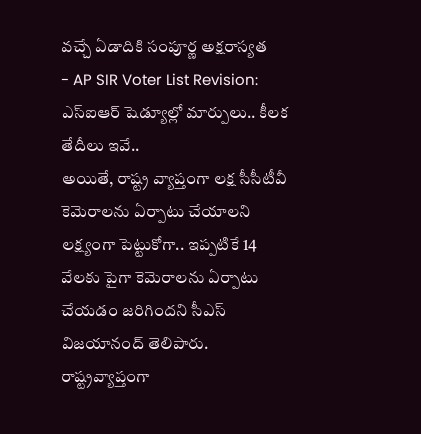వచ్చే ఏడాదికి సంపూర్ణ అక్షరాస్యత
- AP SIR Voter List Revision: ఎస్ఐఆర్ షెడ్యూల్లో మార్పులు.. కీలక తేదీలు ఇవే..
అయితే, రాష్ట్ర వ్యాప్తంగా లక్ష సీసీటీవీ కెమెరాలను ఏర్పాటు చేయాలని లక్ష్యంగా పెట్టుకోగా.. ఇప్పటికే 14 వేలకు పైగా కెమెరాలను ఏర్పాటు చేయడం జరిగిందని సీఎస్ విజయానంద్ తెలిపారు. రాష్ట్రవ్యాప్తంగా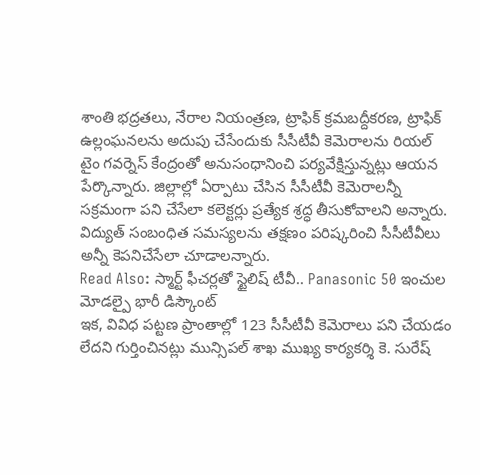శాంతి భద్రతలు, నేరాల నియంత్రణ, ట్రాఫిక్ క్రమబద్దీకరణ, ట్రాఫిక్ ఉల్లంఘనలను అదుపు చేసేందుకు సీసీటీవీ కెమెరాలను రియల్ టైం గవర్నెస్ కేంద్రంతో అనుసంధానించి పర్యవేక్షిస్తున్నట్లు ఆయన పేర్కొన్నారు. జిల్లాల్లో ఏర్పాటు చేసిన సీసీటీవీ కెమెరాలన్నీ సక్రమంగా పని చేసేలా కలెక్టర్లు ప్రత్యేక శ్రద్ధ తీసుకోవాలని అన్నారు. విద్యుత్ సంబంధిత సమస్యలను తక్షణం పరిష్కరించి సీసీటీవీలు అన్నీ కెపనిచేసేలా చూడాలన్నారు.
Read Also: స్మార్ట్ ఫీచర్లతో స్టైలిష్ టీవీ.. Panasonic 50 ఇంచుల మోడల్పై భారీ డిస్కౌంట్
ఇక, వివిధ పట్టణ ప్రాంతాల్లో 123 సీసీటీవీ కెమెరాలు పని చేయడం లేదని గుర్తించినట్లు మున్సిపల్ శాఖ ముఖ్య కార్యకర్శి కె. సురేష్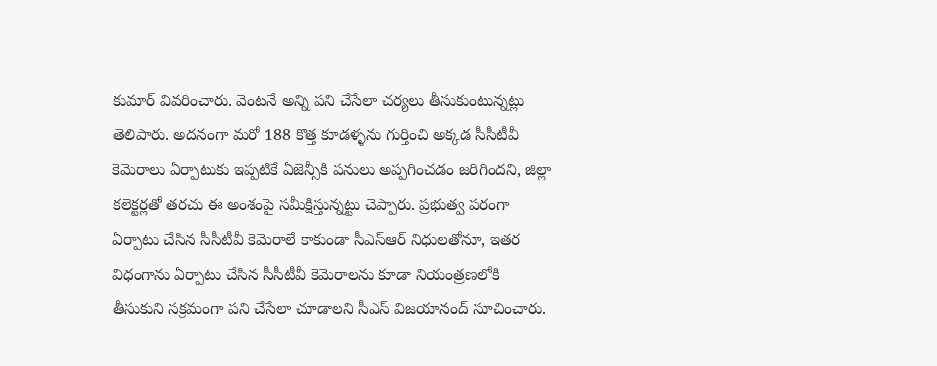కుమార్ వివరించారు. వెంటనే అన్ని పని చేసేలా చర్యలు తీసుకుంటున్నట్లు తెలిపారు. అదనంగా మరో 188 కొత్త కూడళ్ళను గుర్తించి అక్కడ సీసీటీవీ కెమెరాలు ఏర్పాటుకు ఇప్పటికే ఏజెన్సీకి పనులు అప్పగించడం జరిగిందని, జిల్లా కలెక్టర్లతో తరచు ఈ అంశంపై సమీక్షిస్తున్నట్టు చెప్పారు. ప్రభుత్వ పరంగా ఏర్పాటు చేసిన సీసీటీవీ కెమెరాలే కాకుండా సీఎస్ఆర్ నిధులతోనూ, ఇతర విధంగాను ఏర్పాటు చేసిన సీసీటీవీ కెమెరాలను కూడా నియంత్రణలోకి తీసుకుని సక్రమంగా పని చేసేలా చూడాలని సీఎస్ విజయానంద్ సూచించారు.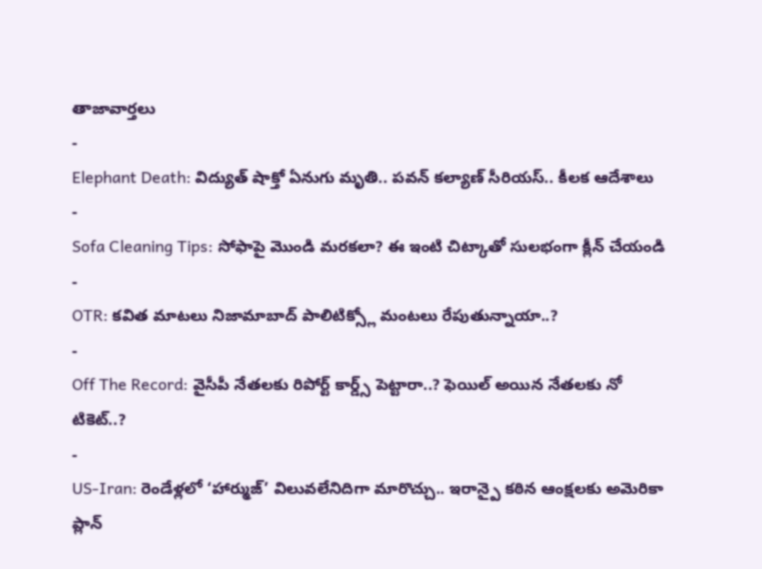తాజావార్తలు
-
Elephant Death: విద్యుత్ షాక్తో ఏనుగు మృతి.. పవన్ కల్యాణ్ సీరియస్.. కీలక ఆదేశాలు
-
Sofa Cleaning Tips: సోఫాపై మొండి మరకలా? ఈ ఇంటి చిట్కాతో సులభంగా క్లీన్ చేయండి
-
OTR: కవిత మాటలు నిజామాబాద్ పాలిటిక్స్లో మంటలు రేపుతున్నాయా..?
-
Off The Record: వైసీపీ నేతలకు రిపోర్ట్ కార్డ్స్ పెట్టారా..? ఫెయిల్ అయిన నేతలకు నో టికెట్..?
-
US-Iran: రెండేళ్లలో ‘హార్ముజ్’ విలువలేనిదిగా మారొచ్చు.. ఇరాన్పై కఠిన ఆంక్షలకు అమెరికా ప్లాన్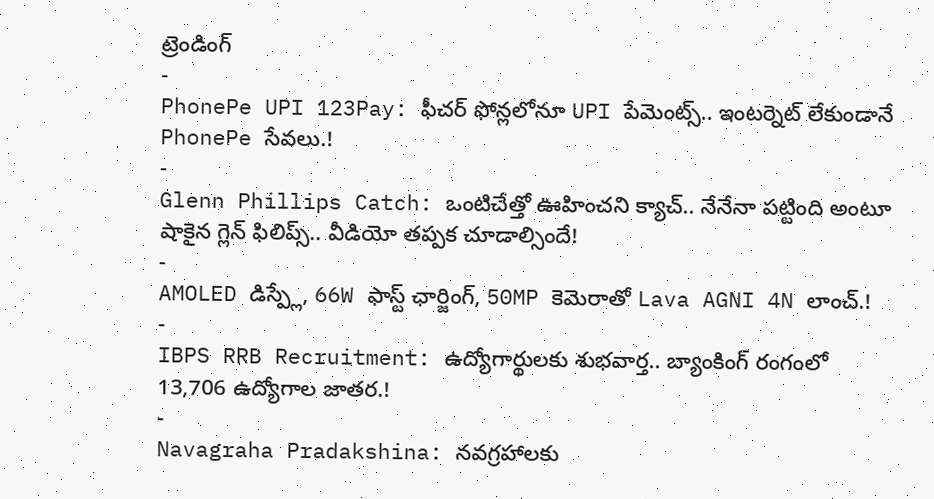ట్రెండింగ్
-
PhonePe UPI 123Pay: ఫీచర్ ఫోన్లలోనూ UPI పేమెంట్స్.. ఇంటర్నెట్ లేకుండానే PhonePe సేవలు.!
-
Glenn Phillips Catch: ఒంటిచేత్తో ఊహించని క్యాచ్.. నేనేనా పట్టింది అంటూ షాకైన గ్లెన్ ఫిలిప్స్.. వీడియో తప్పక చూడాల్సిందే!
-
AMOLED డిస్ప్లే, 66W ఫాస్ట్ ఛార్జింగ్, 50MP కెమెరాతో Lava AGNI 4N లాంచ్.!
-
IBPS RRB Recruitment: ఉద్యోగార్థులకు శుభవార్త.. బ్యాంకింగ్ రంగంలో 13,706 ఉద్యోగాల జాతర.!
-
Navagraha Pradakshina: నవగ్రహాలకు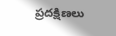ప్రదక్షిణలు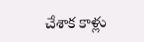చేశాక కాళ్లు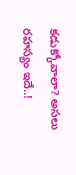కడుక్కోవాలా? అసలు రహస్యం ఇదే..!